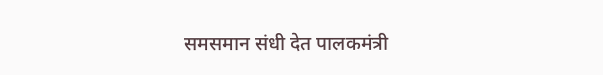समसमान संधी देत पालकमंत्री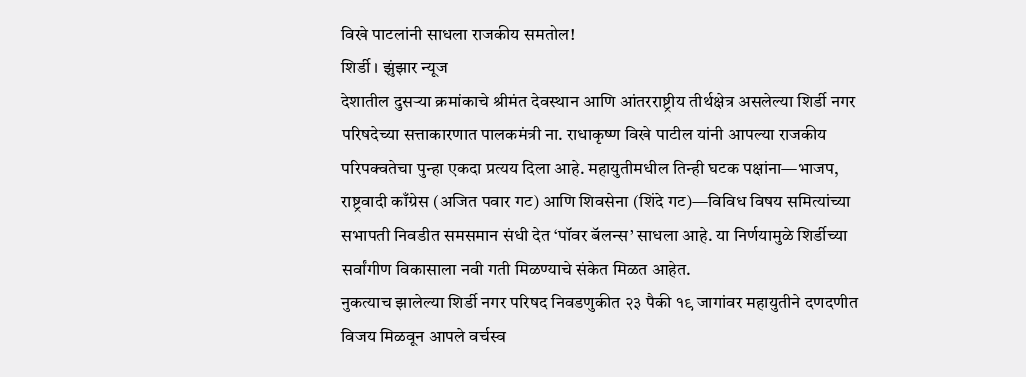विखे पाटलांनी साधला राजकीय समतोल!
शिर्डी । झुंझार न्यूज
देशातील दुसऱ्या क्रमांकाचे श्रीमंत देवस्थान आणि आंतरराष्ट्रीय तीर्थक्षेत्र असलेल्या शिर्डी नगर परिषदेच्या सत्ताकारणात पालकमंत्री ना. राधाकृष्ण विखे पाटील यांनी आपल्या राजकीय परिपक्वतेचा पुन्हा एकदा प्रत्यय दिला आहे. महायुतीमधील तिन्ही घटक पक्षांना—भाजप, राष्ट्रवादी काँग्रेस (अजित पवार गट) आणि शिवसेना (शिंदे गट)—विविध विषय समित्यांच्या सभापती निवडीत समसमान संधी देत ‘पॉवर बॅलन्स’ साधला आहे. या निर्णयामुळे शिर्डीच्या सर्वांगीण विकासाला नवी गती मिळण्याचे संकेत मिळत आहेत.
नुकत्याच झालेल्या शिर्डी नगर परिषद निवडणुकीत २३ पैकी १९ जागांवर महायुतीने दणदणीत विजय मिळवून आपले वर्चस्व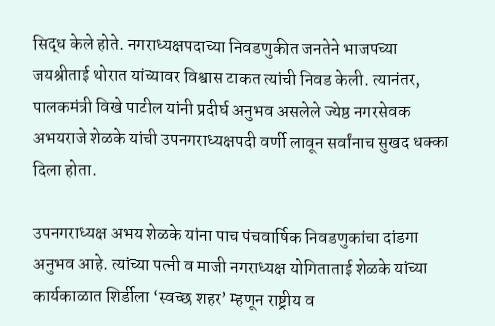सिद्ध केले होते. नगराध्यक्षपदाच्या निवडणुकीत जनतेने भाजपच्या जयश्रीताई थोरात यांच्यावर विश्वास टाकत त्यांची निवड केली. त्यानंतर, पालकमंत्री विखे पाटील यांनी प्रदीर्घ अनुभव असलेले ज्येष्ठ नगरसेवक अभयराजे शेळके यांची उपनगराध्यक्षपदी वर्णी लावून सर्वांनाच सुखद धक्का दिला होता.

उपनगराध्यक्ष अभय शेळके यांना पाच पंचवार्षिक निवडणुकांचा दांडगा अनुभव आहे. त्यांच्या पत्नी व माजी नगराध्यक्ष योगिताताई शेळके यांच्या कार्यकाळात शिर्डीला ‘स्वच्छ शहर’ म्हणून राष्ट्रीय व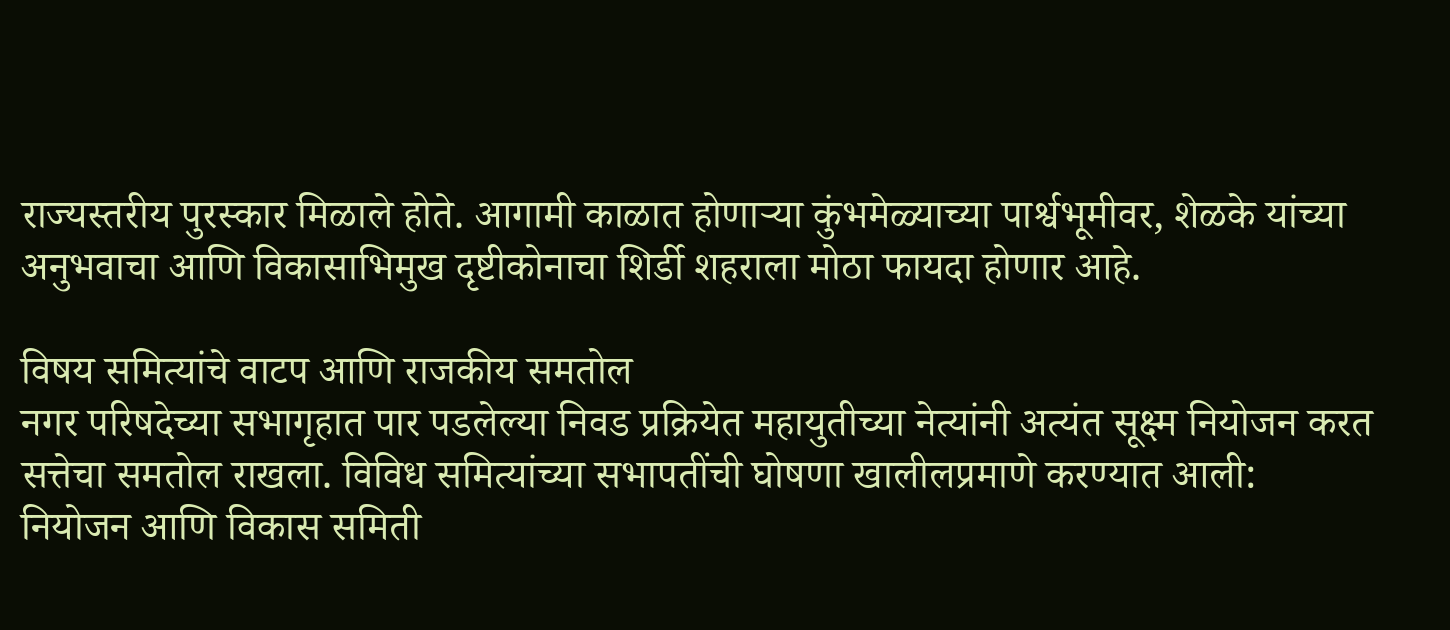राज्यस्तरीय पुरस्कार मिळाले होते. आगामी काळात होणाऱ्या कुंभमेळ्याच्या पार्श्वभूमीवर, शेळके यांच्या अनुभवाचा आणि विकासाभिमुख दृष्टीकोनाचा शिर्डी शहराला मोठा फायदा होणार आहे.

विषय समित्यांचे वाटप आणि राजकीय समतोल
नगर परिषदेच्या सभागृहात पार पडलेल्या निवड प्रक्रियेत महायुतीच्या नेत्यांनी अत्यंत सूक्ष्म नियोजन करत सत्तेचा समतोल राखला. विविध समित्यांच्या सभापतींची घोषणा खालीलप्रमाणे करण्यात आली:
नियोजन आणि विकास समिती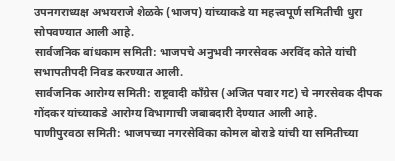उपनगराध्यक्ष अभयराजे शेळके (भाजप) यांच्याकडे या महत्त्वपूर्ण समितीची धुरा सोपवण्यात आली आहे.
सार्वजनिक बांधकाम समिती: भाजपचे अनुभवी नगरसेवक अरविंद कोते यांची सभापतीपदी निवड करण्यात आली.
सार्वजनिक आरोग्य समिती: राष्ट्रवादी काँग्रेस (अजित पवार गट) चे नगरसेवक दीपक गोंदकर यांच्याकडे आरोग्य विभागाची जबाबदारी देण्यात आली आहे.
पाणीपुरवठा समिती: भाजपच्या नगरसेविका कोमल बोराडे यांची या समितीच्या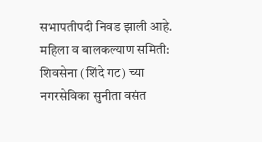सभापतीपदी निवड झाली आहे.
महिला व बालकल्याण समिती: शिवसेना (शिंदे गट) च्या नगरसेविका सुनीता वसंत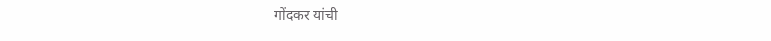गोंदकर यांची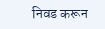निवड करून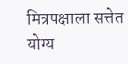मित्रपक्षाला सत्तेत योग्य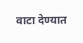वाटा देण्यात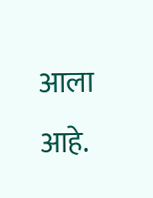आला आहे.